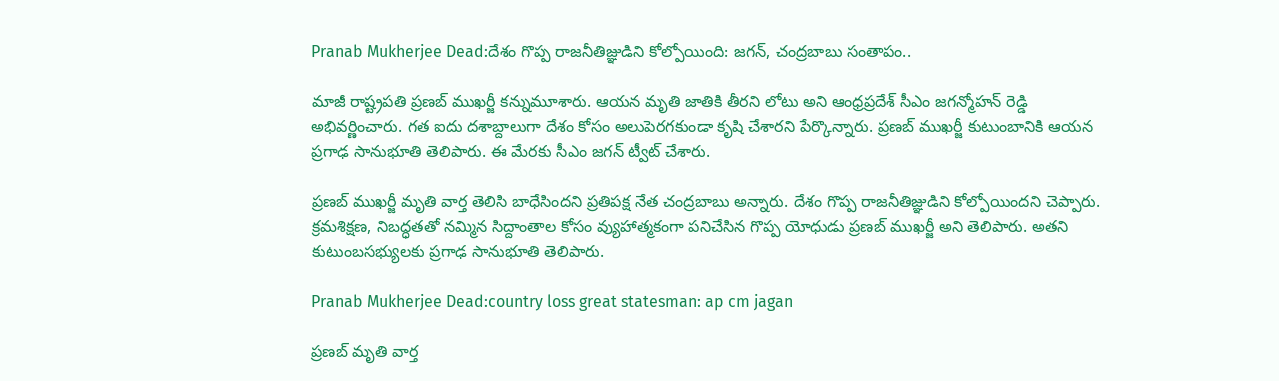Pranab Mukherjee Dead:దేశం గొప్ప రాజనీతిజ్ఞుడిని కోల్పోయింది: జగన్, చంద్రబాబు సంతాపం..

మాజీ రాష్ట్రపతి ప్రణబ్ ముఖర్జీ కన్నుమూశారు. ఆయన మృతి జాతికి తీరని లోటు అని ఆంధ్రప్రదేశ్ సీఎం జగన్మోహన్ రెడ్డి అభివర్ణించారు. గత ఐదు దశాబ్దాలుగా దేశం కోసం అలుపెరగకుండా కృషి చేశారని పేర్కొన్నారు. ప్రణబ్ ముఖర్జీ కుటుంబానికి ఆయన ప్రగాఢ సానుభూతి తెలిపారు. ఈ మేరకు సీఎం జగన్ ట్వీట్ చేశారు.

ప్రణబ్ ముఖర్జీ మృతి వార్త తెలిసి బాధేసిందని ప్రతిపక్ష నేత చంద్రబాబు అన్నారు. దేశం గొప్ప రాజనీతిజ్ఞుడిని కోల్పోయిందని చెప్పారు. క్రమశిక్షణ, నిబద్ధతతో నమ్మిన సిద్దాంతాల కోసం వ్యుహాత్మకంగా పనిచేసిన గొప్ప యోధుడు ప్రణబ్ ముఖర్జీ అని తెలిపారు. అతని కుటుంబసభ్యులకు ప్రగాఢ సానుభూతి తెలిపారు.

Pranab Mukherjee Dead:country loss great statesman: ap cm jagan

ప్రణబ్ మృతి వార్త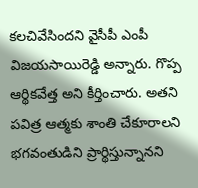కలచివేసిందని వైసీపీ ఎంపీ విజయసాయిరెడ్డి అన్నారు. గొప్ప ఆర్థికవేత్త అని కీర్తించారు. అతని పవిత్ర ఆత్మకు శాంతి చేకూరాలని భగవంతుడిని ప్రార్థిస్తున్నానని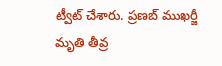ట్వీట్ చేశారు. ప్రణబ్ ముఖర్జీ మృతి తీవ్ర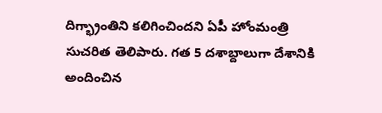దిగ్భ్రాంతిని కలిగించిందని ఏపీ హోంమంత్రి సుచరిత తెలిపారు. గత 5 దశాబ్దాలుగా దేశానికి అందించిన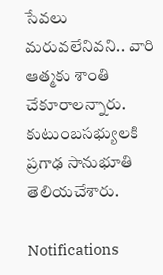సేవలు మరువలేనివని.. వారి ఆత్మకు శాంతి చేకూరాలన్నారు. కుటుంబసభ్యులకి ప్రగాఢ సానుభూతి తెలియచేశారు.

Notifications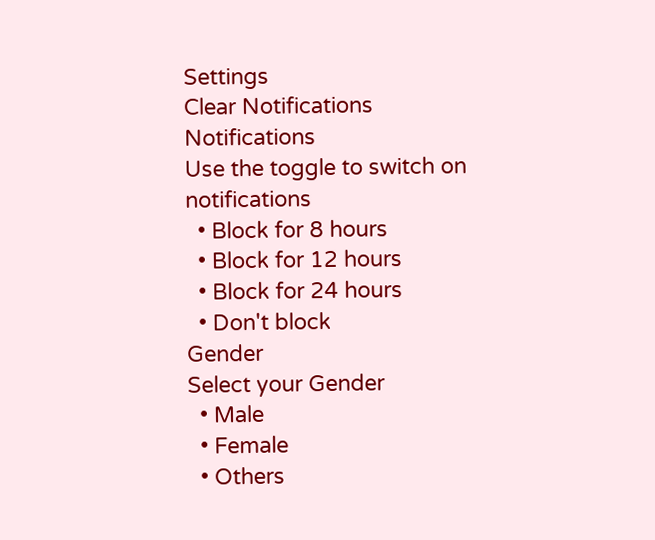Settings
Clear Notifications
Notifications
Use the toggle to switch on notifications
  • Block for 8 hours
  • Block for 12 hours
  • Block for 24 hours
  • Don't block
Gender
Select your Gender
  • Male
  • Female
  • Others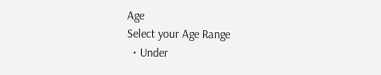Age
Select your Age Range
  • Under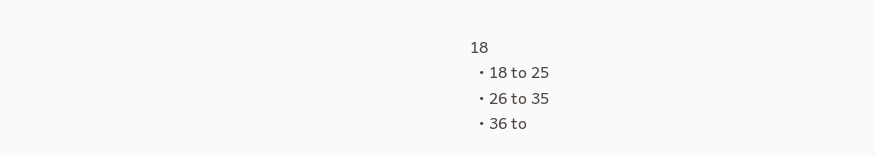18
  • 18 to 25
  • 26 to 35
  • 36 to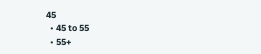45
  • 45 to 55
  • 55+